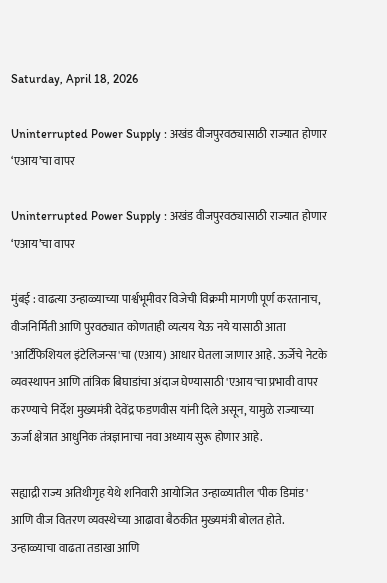Saturday, April 18, 2026

Uninterrupted Power Supply : अखंड वीजपुरवठ्यासाठी राज्यात होणार ‘एआय’चा वापर

Uninterrupted Power Supply : अखंड वीजपुरवठ्यासाठी राज्यात होणार ‘एआय’चा वापर

मुंबई : वाढत्या उन्हाळ्याच्या पार्श्वभूमीवर विजेची विक्रमी मागणी पूर्ण करतानाच, वीजनिर्मिती आणि पुरवठ्यात कोणताही व्यत्यय येऊ नये यासाठी आता 'आर्टिफिशियल इंटेलिजन्स'चा (एआय) आधार घेतला जाणार आहे. ऊर्जेचे नेटके व्यवस्थापन आणि तांत्रिक बिघाडांचा अंदाज घेण्यासाठी 'एआय'चा प्रभावी वापर करण्याचे निर्देश मुख्यमंत्री देवेंद्र फडणवीस यांनी दिले असून, यामुळे राज्याच्या ऊर्जा क्षेत्रात आधुनिक तंत्रज्ञानाचा नवा अध्याय सुरू होणार आहे.

सह्याद्री राज्य अतिथीगृह येथे शनिवारी आयोजित उन्हाळ्यातील 'पीक डिमांड' आणि वीज वितरण व्यवस्थेच्या आढावा बैठकीत मुख्यमंत्री बोलत होते. उन्हाळ्याचा वाढता तडाखा आणि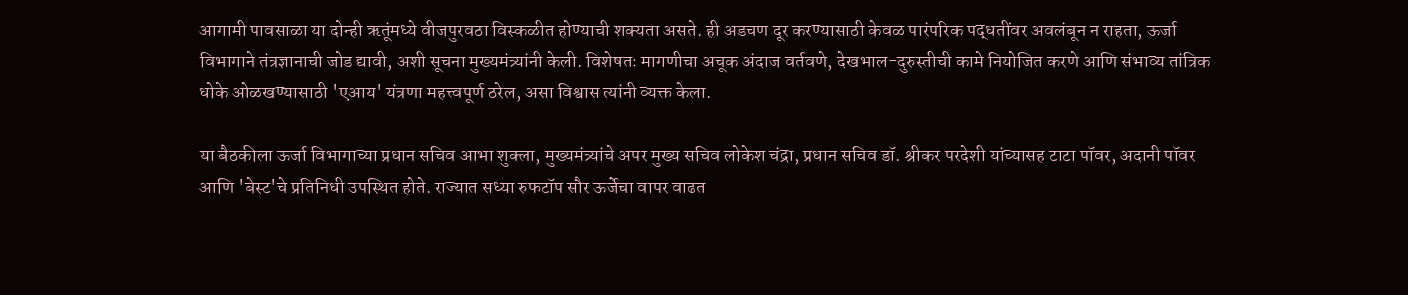आगामी पावसाळा या दोन्ही ऋतूंमध्ये वीजपुरवठा विस्कळीत होण्याची शक्यता असते. ही अडचण दूर करण्यासाठी केवळ पारंपरिक पद्धतींवर अवलंबून न राहता, ऊर्जा विभागाने तंत्रज्ञानाची जोड द्यावी, अशी सूचना मुख्यमंत्र्यांनी केली. विशेषतः मागणीचा अचूक अंदाज वर्तवणे, देखभाल-दुरुस्तीची कामे नियोजित करणे आणि संभाव्य तांत्रिक धोके ओळखण्यासाठी 'एआय' यंत्रणा महत्त्वपूर्ण ठरेल, असा विश्वास त्यांनी व्यक्त केला.

या बैठकीला ऊर्जा विभागाच्या प्रधान सचिव आभा शुक्ला, मुख्यमंत्र्यांचे अपर मुख्य सचिव लोकेश चंद्रा, प्रधान सचिव डॉ. श्रीकर परदेशी यांच्यासह टाटा पॉवर, अदानी पॉवर आणि 'बेस्ट'चे प्रतिनिधी उपस्थित होते. राज्यात सध्या रुफटॉप सौर ऊर्जेचा वापर वाढत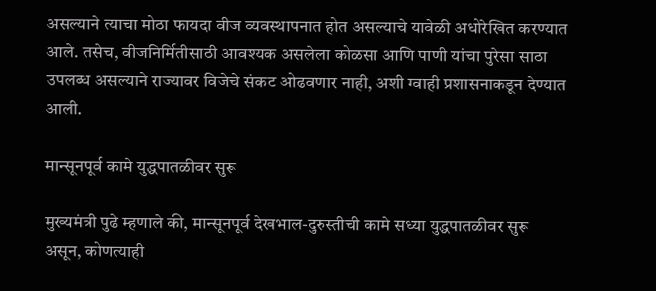असल्याने त्याचा मोठा फायदा वीज व्यवस्थापनात होत असल्याचे यावेळी अधोरेखित करण्यात आले. तसेच, वीजनिर्मितीसाठी आवश्यक असलेला कोळसा आणि पाणी यांचा पुरेसा साठा उपलब्ध असल्याने राज्यावर विजेचे संकट ओढवणार नाही, अशी ग्वाही प्रशासनाकडून देण्यात आली.

मान्सूनपूर्व कामे युद्धपातळीवर सुरू

मुख्यमंत्री पुढे म्हणाले की, मान्सूनपूर्व देखभाल-दुरुस्तीची कामे सध्या युद्धपातळीवर सुरू असून, कोणत्याही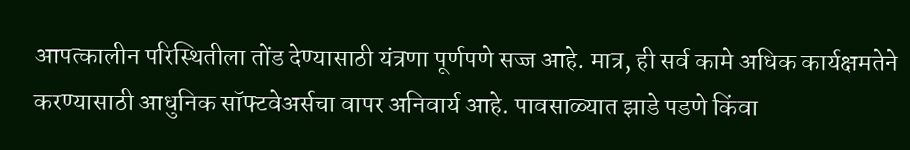आपत्कालीन परिस्थितीला तोंड देण्यासाठी यंत्रणा पूर्णपणे सज्ज आहे. मात्र, ही सर्व कामे अधिक कार्यक्षमतेने करण्यासाठी आधुनिक सॉफ्टवेअर्सचा वापर अनिवार्य आहे. पावसाळ्यात झाडे पडणे किंवा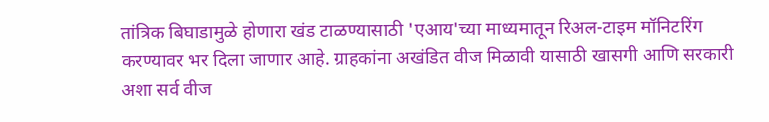तांत्रिक बिघाडामुळे होणारा खंड टाळण्यासाठी 'एआय'च्या माध्यमातून रिअल-टाइम मॉनिटरिंग करण्यावर भर दिला जाणार आहे. ग्राहकांना अखंडित वीज मिळावी यासाठी खासगी आणि सरकारी अशा सर्व वीज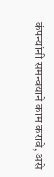कंपन्यांनी समन्वयाने काम करावे, असे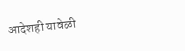आदेशही यावेळी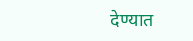देण्यात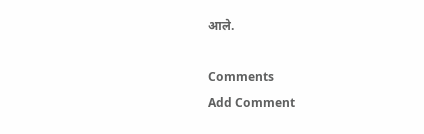आले.

Comments
Add Comment